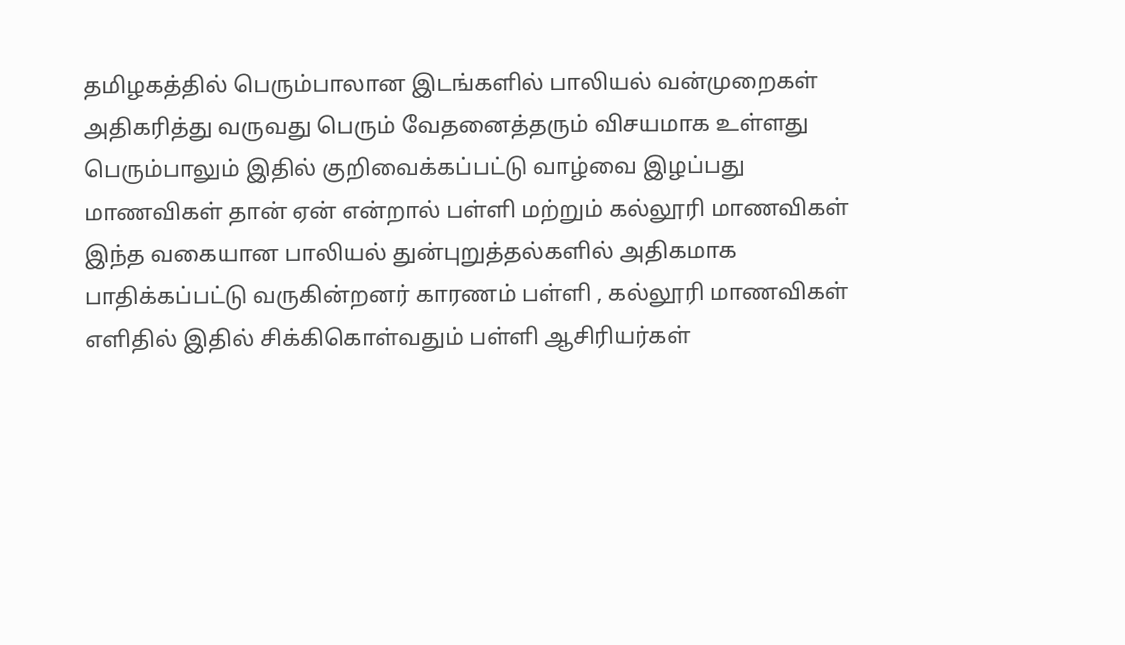தமிழகத்தில் பெரும்பாலான இடங்களில் பாலியல் வன்முறைகள் அதிகரித்து வருவது பெரும் வேதனைத்தரும் விசயமாக உள்ளது பெரும்பாலும் இதில் குறிவைக்கப்பட்டு வாழ்வை இழப்பது மாணவிகள் தான் ஏன் என்றால் பள்ளி மற்றும் கல்லூரி மாணவிகள் இந்த வகையான பாலியல் துன்புறுத்தல்களில் அதிகமாக பாதிக்கப்பட்டு வருகின்றனர் காரணம் பள்ளி , கல்லூரி மாணவிகள் எளிதில் இதில் சிக்கிகொள்வதும் பள்ளி ஆசிரியர்கள்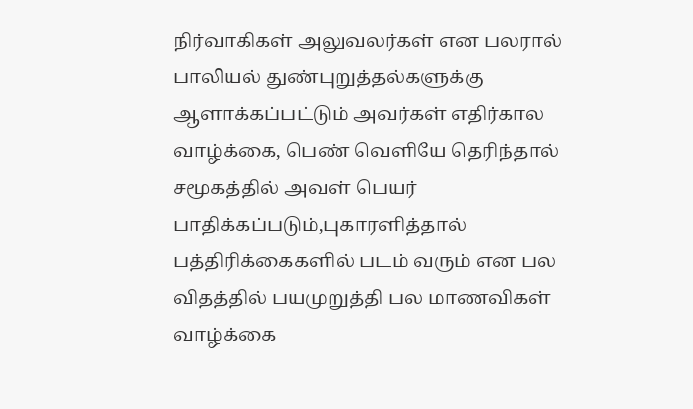நிர்வாகிகள் அலுவலர்கள் என பலரால் பாலியல் துண்புறுத்தல்களுக்கு ஆளாக்கப்பட்டும் அவர்கள் எதிர்கால வாழ்க்கை, பெண் வெளியே தெரிந்தால் சமூகத்தில் அவள் பெயர் பாதிக்கப்படும்,புகாரளித்தால் பத்திரிக்கைகளில் படம் வரும் என பல விதத்தில் பயமுறுத்தி பல மாணவிகள் வாழ்க்கை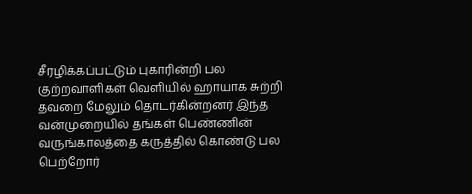சீரழிக்கப்பட்டும் புகாரின்றி பல குற்றவாளிகள் வெளியில் ஹாயாக சுற்றி தவறை மேலும் தொடர்கின்றனர் இந்த வன்முறையில் தங்கள் பெண்ணின் வருங்காலத்தை கருத்தில் கொண்டு பல பெற்றோர்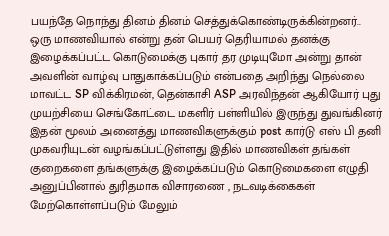பயந்தே நொந்து தினம் தினம் செத்துக்கொண்டிருக்கின்றனர்..
ஒரு மாணவியால் என்று தன் பெயர் தெரியாமல் தனக்கு இழைக்கப்பட்ட கொடுமைக்கு புகார் தர முடியுமோ அன்று தான் அவளின் வாழ்வு பாதுகாக்கப்படும் என்பதை அறிந்து நெல்லை மாவட்ட SP விக்கிரமன், தென்காசி ASP அரவிந்தன் ஆகியோர் புது முயற்சியை செங்கோட்டை மகளிர் பள்ளியில் இருந்து துவங்கினர் இதன் மூலம் அனைத்து மாணவிகளுக்கும் post கார்டு எஸ் பி தனி முகவரியுடன் வழங்கப்பட்டுள்ளது இதில் மாணவிகள் தங்கள் குறைகளை தங்களுக்கு இழைக்கப்படும் கொடுமைகளை எழுதி அனுப்பினால் துரிதமாக விசாரணை , நடவடிக்கைகள் மேற்கொள்ளப்படும் மேலும்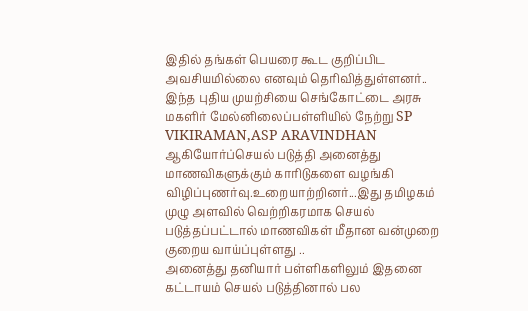இதில் தங்கள் பெயரை கூட குறிப்பிட அவசியமில்லை எனவும் தெரிவித்துள்ளனர்..
இந்த புதிய முயற்சியை செங்கோட்டை அரசு மகளிர் மேல்னிலைப்பள்ளியில் நேற்று SP VIKIRAMAN,ASP ARAVINDHAN ஆகியோர்ப்செயல் படுத்தி அனைத்து மாணவிகளுக்கும் காரிடுகளை வழங்கி விழிப்புணர்வு.உறையாற்றினர்...இது தமிழகம் முழு அளவில் வெற்றிகரமாக செயல் படுத்தப்பட்டால் மாணவிகள் மீதான வன்முறை குறைய வாய்ப்புள்ளது ..
அனைத்து தனியார் பள்ளிகளிலும் இதனை கட்டாயம் செயல் படுத்தினால் பல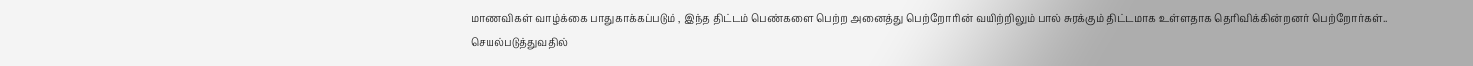மாணவிகள் வாழ்க்கை பாதுகாக்கப்படும் , இந்த திட்டம் பெண்களை பெற்ற அனைத்து பெற்றோரின் வயிற்றிலும் பால் சுரக்கும் திட்டமாக உள்ளதாக தெரிவிக்கின்றனர் பெற்றோர்கள்..
செயல்படுத்துவதில்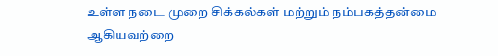உள்ள நடை முறை சிக்கல்கள் மற்றும் நம்பகத்தன்மை ஆகியவற்றை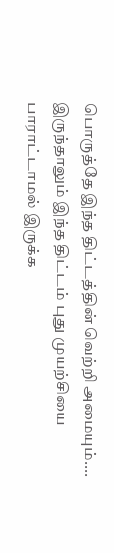பொருத்தே இந்த திட்டத்தின் வெற்றி அமையும்....
இருந்தாலும் இந்த திட்டம் புது முயற்சியை பாராட்டாமல் இருக்க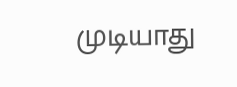முடியாது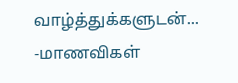வாழ்த்துக்களுடன்...
-மாணவிகள்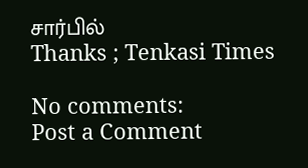சார்பில்
Thanks ; Tenkasi Times

No comments:
Post a Comment